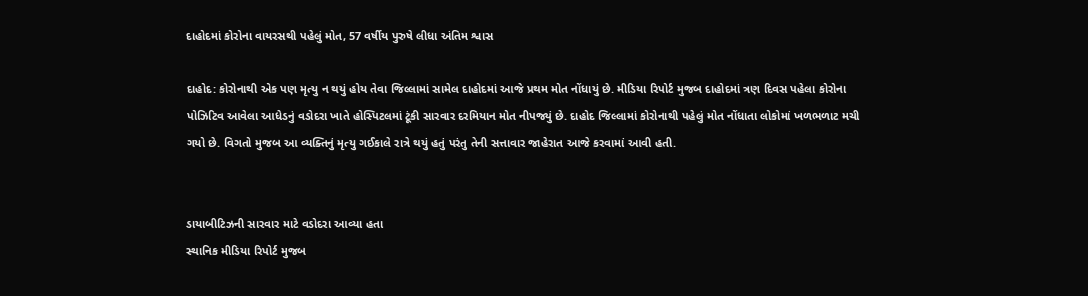દાહોદમાં કોરોના વાયરસથી પહેલું મોત, 57 વર્ષીય પુરુષે લીધા અંતિમ શ્વાસ

દાહોદ: કોરોનાથી એક પણ મૃત્યુ ન થયું હોય તેવા જિલ્લામાં સામેલ દાહોદમાં આજે પ્રથમ મોત નોંધાયું છે. મીડિયા રિપોર્ટ મુજબ દાહોદમાં ત્રણ દિવસ પહેલા કોરોના પોઝિટિવ આવેલા આધેડનું વડોદરા ખાતે હોસ્પિટલમાં ટૂંકી સારવાર દરમિયાન મોત નીપજ્યું છે. દાહોદ જિલ્લામાં કોરોનાથી પહેલું મોત નોંધાતા લોકોમાં ખળભળાટ મચી ગયો છે. વિગતો મુજબ આ વ્યક્તિનું મૃત્યુ ગઈકાલે રાત્રે થયું હતું પરંતુ તેની સત્તાવાર જાહેરાત આજે કરવામાં આવી હતી.


ડાયાબીટિઝની સારવાર માટે વડોદરા આવ્યા હતા
સ્થાનિક મીડિયા રિપોર્ટ મુજબ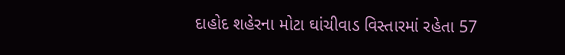દાહોદ શહેરના મોટા ઘાંચીવાડ વિસ્તારમાં રહેતા 57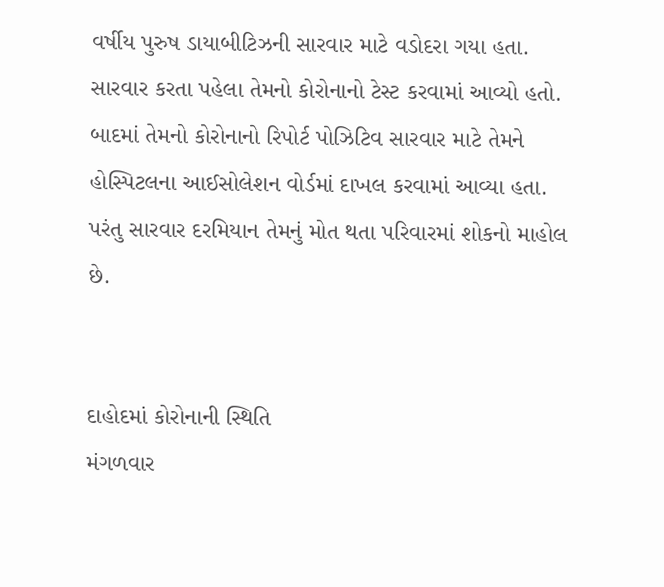વર્ષીય પુરુષ ડાયાબીટિઝની સારવાર માટે વડોદરા ગયા હતા. સારવાર કરતા પહેલા તેમનો કોરોનાનો ટેસ્ટ કરવામાં આવ્યો હતો. બાદમાં તેમનો કોરોનાનો રિપોર્ટ પોઝિટિવ સારવાર માટે તેમને હોસ્પિટલના આઈસોલેશન વોર્ડમાં દાખલ કરવામાં આવ્યા હતા. પરંતુ સારવાર દરમિયાન તેમનું મોત થતા પરિવારમાં શોકનો માહોલ છે.


દાહોદમાં કોરોનાની સ્થિતિ
મંગળવાર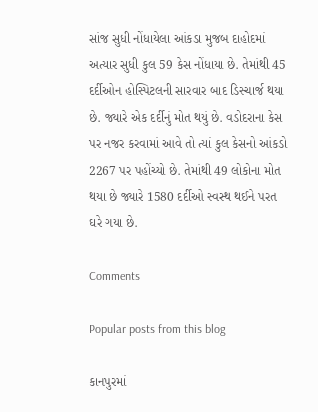સાંજ સુધી નોંધાયેલા આંકડા મુજબ દાહોદમાં અત્યાર સુધી કુલ 59 કેસ નોંધાયા છે. તેમાંથી 45 દર્દીઓન હોસ્પિટલની સારવાર બાદ ડિસ્ચાર્જ થયા છે. જ્યારે એક દર્દીનું મોત થયું છે. વડોદરાના કેસ પર નજર કરવામાં આવે તો ત્યાં કુલ કેસનો આંકડો 2267 પર પહોંચ્યો છે. તેમાંથી 49 લોકોના મોત થયા છે જ્યારે 1580 દર્દીઓ સ્વસ્થ થઈને પરત ઘરે ગયા છે.

Comments

Popular posts from this blog

કાનપુરમાં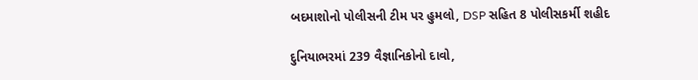બદમાશોનો પોલીસની ટીમ પર હુમલો, DSP સહિત 8 પોલીસકર્મી શહીદ

દુનિયાભરમાં 239 વૈજ્ઞાનિકોનો દાવો,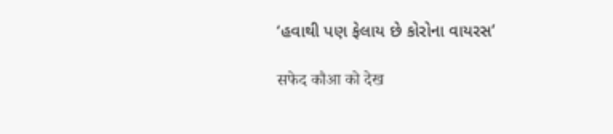‘હવાથી પણ ફેલાય છે કોરોના વાયરસ’

सफेद कौआ को देख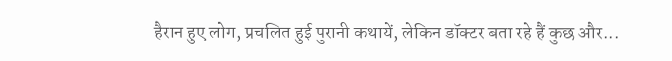हैरान हुए लोग, प्रचलित हुई पुरानी कथायें, लेकिन डॉक्टर बता रहे हैं कुछ और...